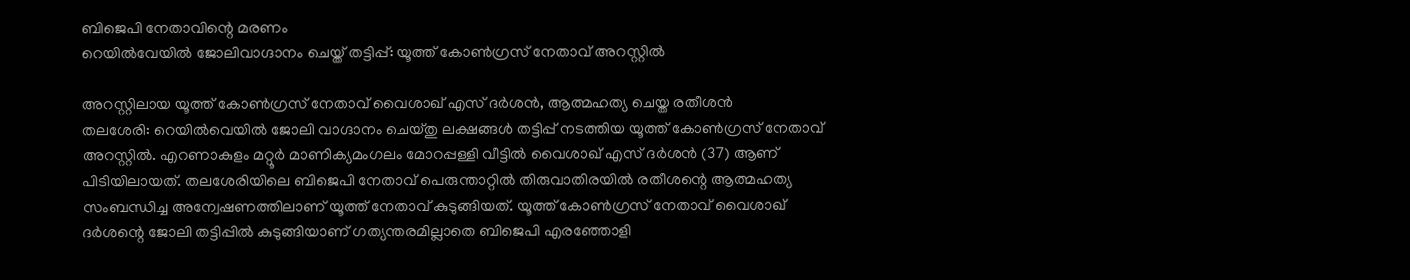ബിജെപി നേതാവിന്റെ മരണം
റെയിൽവേയിൽ ജോലിവാഗ്ദാനം ചെയ്ത് തട്ടിപ്പ്: യൂത്ത് കോൺഗ്രസ് നേതാവ് അറസ്റ്റിൽ

അറസ്റ്റിലായ യൂത്ത് കോൺഗ്രസ് നേതാവ് വൈശാഖ് എസ് ദർശൻ, ആത്മഹത്യ ചെയ്ത രതീശൻ
തലശേരി: റെയിൽവെയിൽ ജോലി വാഗ്ദാനം ചെയ്തു ലക്ഷങ്ങൾ തട്ടിപ്പ് നടത്തിയ യൂത്ത് കോൺഗ്രസ് നേതാവ് അറസ്റ്റിൽ. എറണാകുളം മറ്റൂർ മാണിക്യമംഗലം മോറപ്പള്ളി വീട്ടിൽ വൈശാഖ് എസ് ദർശൻ (37) ആണ് പിടിയിലായത്. തലശേരിയിലെ ബിജെപി നേതാവ് പെരുന്താറ്റിൽ തിരുവാതിരയിൽ രതീശന്റെ ആത്മഹത്യ സംബന്ധിച്ച അന്വേഷണത്തിലാണ് യൂത്ത് നേതാവ് കുടുങ്ങിയത്. യൂത്ത് കോൺഗ്രസ് നേതാവ് വൈശാഖ് ദർശന്റെ ജോലി തട്ടിപ്പിൽ കുടുങ്ങിയാണ് ഗത്യന്തരമില്ലാതെ ബിജെപി എരഞ്ഞോളി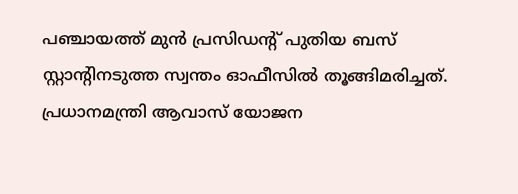പഞ്ചായത്ത് മുൻ പ്രസിഡന്റ് പുതിയ ബസ് സ്റ്റാന്റിനടുത്ത സ്വന്തം ഓഫീസിൽ തൂങ്ങിമരിച്ചത്.
പ്രധാനമന്ത്രി ആവാസ് യോജന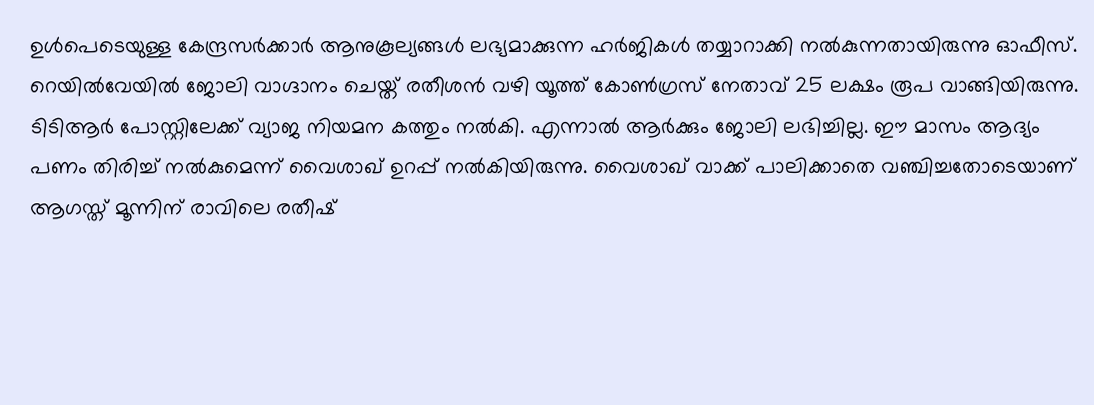ഉൾപെടെയുള്ള കേന്ദ്രസർക്കാർ ആനുകൂല്യങ്ങൾ ലഭ്യമാക്കുന്ന ഹർജികൾ തയ്യാറാക്കി നൽകുന്നതായിരുന്നു ഓഫീസ്. റെയിൽവേയിൽ ജോലി വാഗ്ദാനം ചെയ്ത് രതീശൻ വഴി യൂത്ത് കോൺഗ്രസ് നേതാവ് 25 ലക്ഷം രൂപ വാങ്ങിയിരുന്നു. ടിടിആർ പോസ്റ്റിലേക്ക് വ്യാജ നിയമന കത്തും നൽകി. എന്നാൽ ആർക്കും ജോലി ലഭിച്ചില്ല. ഈ മാസം ആദ്യം പണം തിരിച്ച് നൽകുമെന്ന് വൈശാഖ് ഉറപ്പ് നൽകിയിരുന്നു. വൈശാഖ് വാക്ക് പാലിക്കാതെ വഞ്ചിച്ചതോടെയാണ് ആഗസ്ത് മൂന്നിന് രാവിലെ രതീഷ്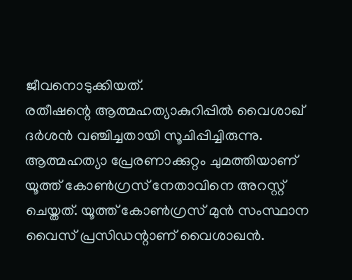ജീവനൊടുക്കിയത്.
രതീഷന്റെ ആത്മഹത്യാകുറിപ്പിൽ വൈശാഖ് ദർശൻ വഞ്ചിച്ചതായി സൂചിപ്പിച്ചിരുന്നു. ആത്മഹത്യാ പ്രേരണാക്കുറ്റം ചുമത്തിയാണ് യൂത്ത് കോൺഗ്രസ് നേതാവിനെ അറസ്റ്റ് ചെയ്തത്. യൂത്ത് കോൺഗ്രസ് മുൻ സംസ്ഥാന വൈസ് പ്രസിഡന്റാണ് വൈശാഖൻ.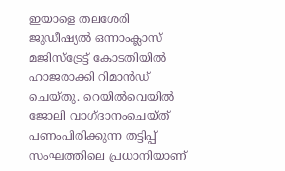ഇയാളെ തലശേരി ജുഡീഷ്യൽ ഒന്നാംക്ലാസ് മജിസ്ട്രേട്ട് കോടതിയിൽ ഹാജരാക്കി റിമാൻഡ് ചെയ്തു. റെയിൽവെയിൽ ജോലി വാഗ്ദാനംചെയ്ത് പണംപിരിക്കുന്ന തട്ടിപ്പ് സംഘത്തിലെ പ്രധാനിയാണ്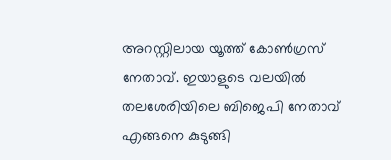അറസ്റ്റിലായ യൂത്ത് കോൺഗ്രസ് നേതാവ്. ഇയാളുടെ വലയിൽ തലശേരിയിലെ ബിജെപി നേതാവ് എങ്ങനെ കുടുങ്ങി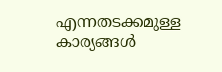എന്നതടക്കമുള്ള കാര്യങ്ങൾ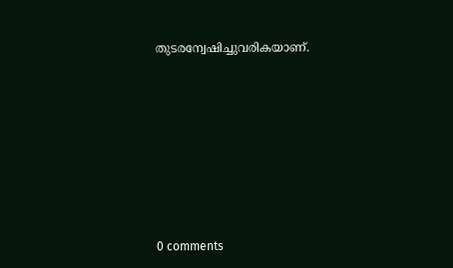തുടരന്വേഷിച്ചുവരികയാണ്.









0 comments